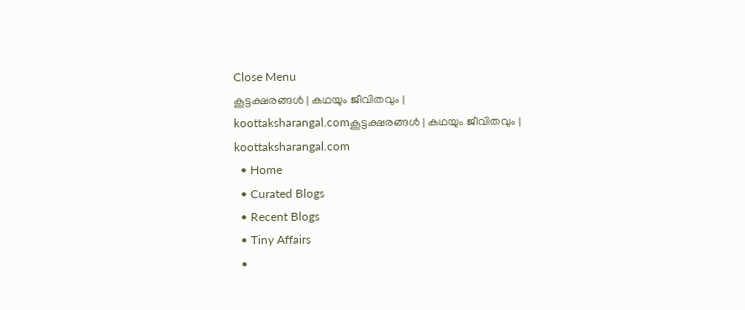Close Menu
കൂട്ടക്ഷരങ്ങൾ | കഥയും ജീവിതവും | koottaksharangal.comകൂട്ടക്ഷരങ്ങൾ | കഥയും ജീവിതവും | koottaksharangal.com
  • Home
  • Curated Blogs
  • Recent Blogs
  • Tiny Affairs
  •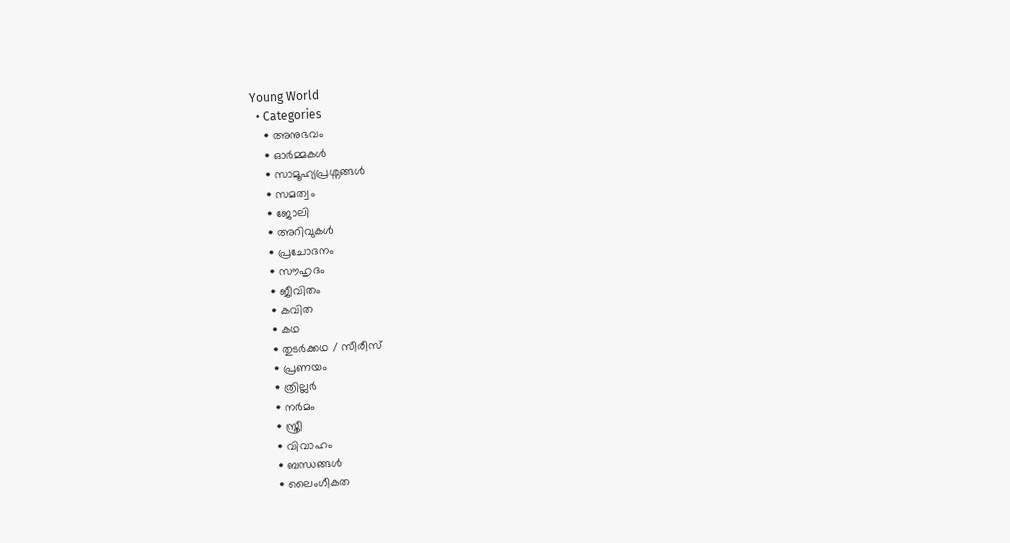Young World
  • Categories
    • അനുഭവം
    • ഓർമ്മകൾ
    • സാമൂഹ്യപ്രശ്നങ്ങൾ
    • സമത്വം
    • ജോലി
    • അറിവുകൾ
    • പ്രചോദനം
    • സൗഹൃദം
    • ജീവിതം
    • കവിത
    • കഥ
    • തുടർക്കഥ / സീരീസ്
    • പ്രണയം
    • ത്രില്ലർ
    • നര്‍മം
    • സ്ത്രീ
    • വിവാഹം
    • ബന്ധങ്ങൾ
    • ലൈംഗീകത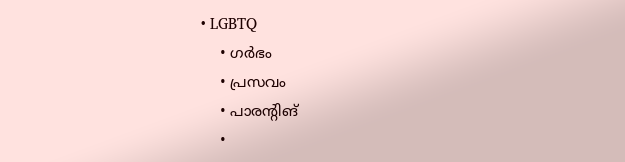• LGBTQ
    • ഗർഭം
    • പ്രസവം
    • പാരന്റിങ്
    •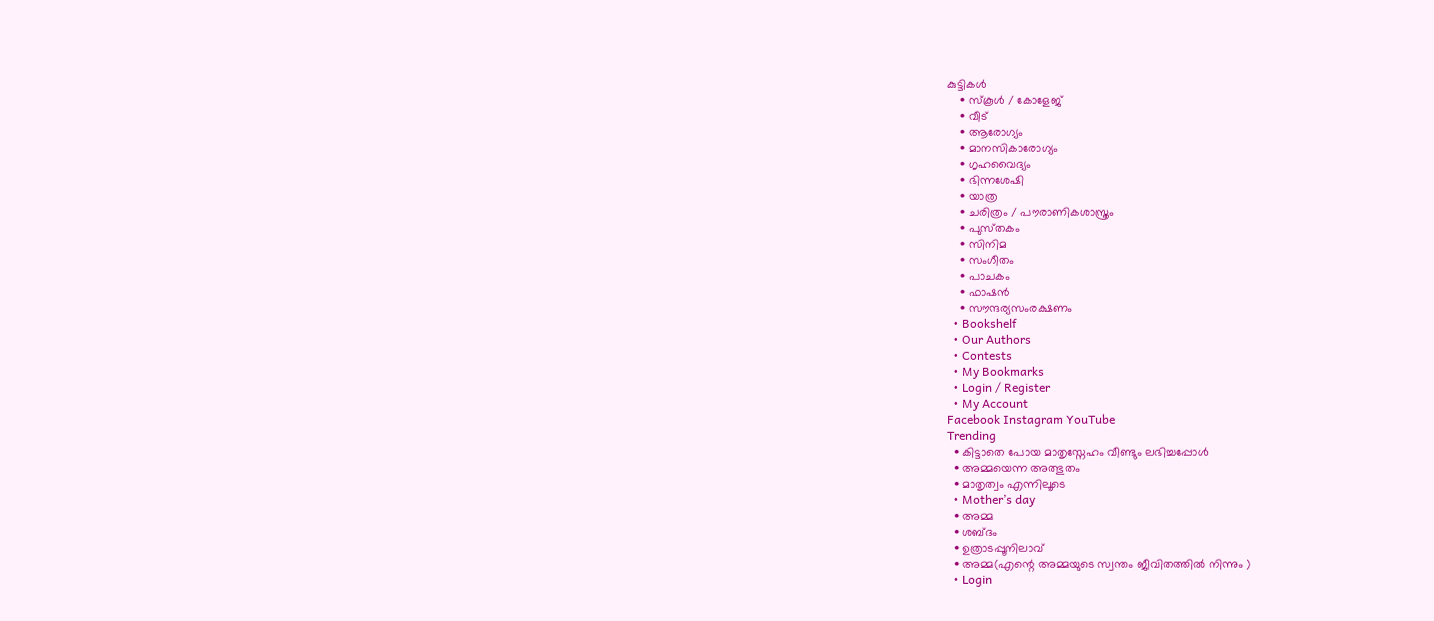കുട്ടികൾ
    • സ്‌കൂൾ / കോളേജ്
    • വീട്
    • ആരോഗ്യം
    • മാനസികാരോഗ്യം
    • ഗൃഹവൈദ്യം
    • ഭിന്നശേഷി
    • യാത്ര
    • ചരിത്രം / പൗരാണികശാസ്ത്രം
    • പുസ്‌തകം
    • സിനിമ
    • സംഗീതം
    • പാചകം
    • ഫാഷൻ
    • സൗന്ദര്യസംരക്ഷണം
  • Bookshelf
  • Our Authors
  • Contests
  • My Bookmarks
  • Login / Register
  • My Account
Facebook Instagram YouTube
Trending
  • കിട്ടാതെ പോയ മാതൃസ്നേഹം വീണ്ടും ലഭിച്ചപ്പോൾ
  • അമ്മയെന്ന അത്ഭുതം
  • മാതൃത്വം എന്നിലൂടെ
  • Mother’s day
  • അമ്മ
  • ശബ്ദം
  • ഉത്രാടപ്പൂനിലാവ്
  • അമ്മ(എന്റെ അമ്മയുടെ സ്വന്തം ജീവിതത്തിൽ നിന്നും )
  • Login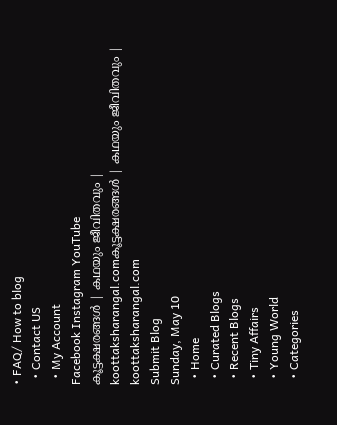• FAQ/ How to blog
  • Contact US
  • My Account
Facebook Instagram YouTube
കൂട്ടക്ഷരങ്ങൾ | കഥയും ജീവിതവും | koottaksharangal.comകൂട്ടക്ഷരങ്ങൾ | കഥയും ജീവിതവും | koottaksharangal.com
Submit Blog
Sunday, May 10
  • Home
  • Curated Blogs
  • Recent Blogs
  • Tiny Affairs
  • Young World
  • Categories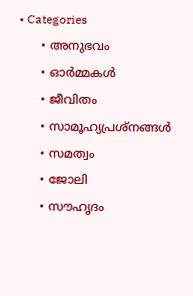• Categories
      • അനുഭവം
      • ഓർമ്മകൾ
      • ജീവിതം
      • സാമൂഹ്യപ്രശ്നങ്ങൾ
      • സമത്വം
      • ജോലി
      • സൗഹൃദം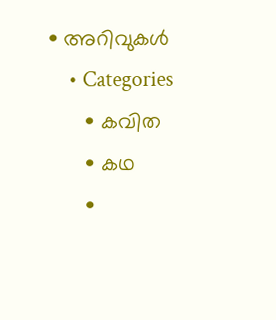• അറിവുകൾ
    • Categories
      • കവിത
      • കഥ
      •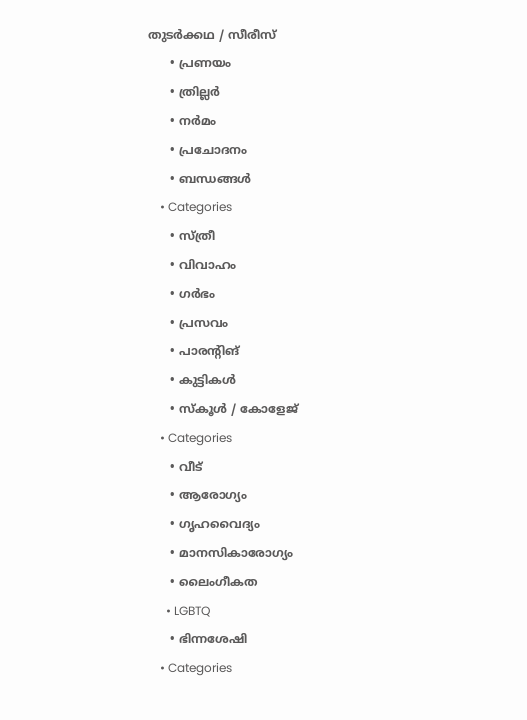തുടർക്കഥ / സീരീസ്
      • പ്രണയം
      • ത്രില്ലർ
      • നര്‍മം
      • പ്രചോദനം
      • ബന്ധങ്ങൾ
    • Categories
      • സ്ത്രീ
      • വിവാഹം
      • ഗർഭം
      • പ്രസവം
      • പാരന്റിങ്
      • കുട്ടികൾ
      • സ്‌കൂൾ / കോളേജ്
    • Categories
      • വീട്
      • ആരോഗ്യം
      • ഗൃഹവൈദ്യം
      • മാനസികാരോഗ്യം
      • ലൈംഗീകത
      • LGBTQ
      • ഭിന്നശേഷി
    • Categories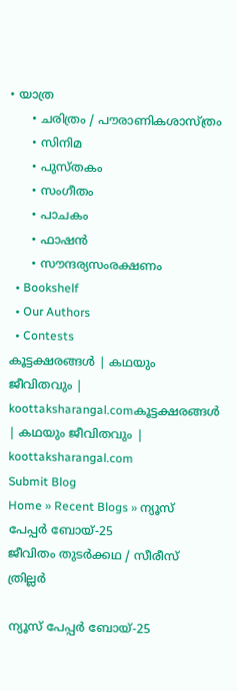• യാത്ര
      • ചരിത്രം / പൗരാണികശാസ്ത്രം
      • സിനിമ
      • പുസ്‌തകം
      • സംഗീതം
      • പാചകം
      • ഫാഷൻ
      • സൗന്ദര്യസംരക്ഷണം
  • Bookshelf
  • Our Authors
  • Contests
കൂട്ടക്ഷരങ്ങൾ | കഥയും ജീവിതവും | koottaksharangal.comകൂട്ടക്ഷരങ്ങൾ | കഥയും ജീവിതവും | koottaksharangal.com
Submit Blog
Home » Recent Blogs » ന്യൂസ് പേപ്പർ ബോയ്-25
ജീവിതം തുടർക്കഥ / സീരീസ് ത്രില്ലർ

ന്യൂസ് പേപ്പർ ബോയ്-25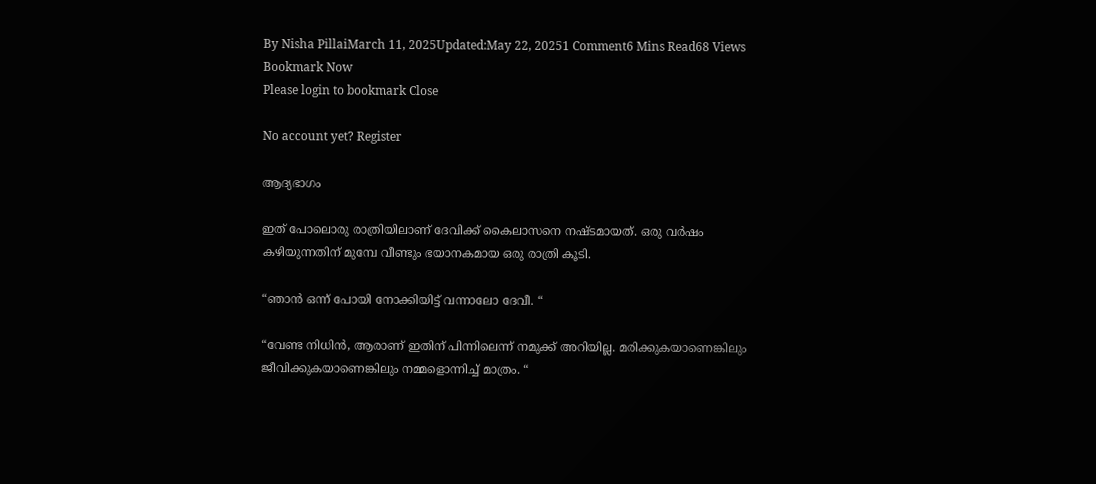By Nisha PillaiMarch 11, 2025Updated:May 22, 20251 Comment6 Mins Read68 Views
Bookmark Now
Please login to bookmark Close

No account yet? Register

ആദ്യഭാഗം

ഇത് പോലൊരു രാത്രിയിലാണ് ദേവിക്ക് കൈലാസനെ നഷ്ടമായത്. ഒരു വർഷം കഴിയുന്നതിന് മുമ്പേ വീണ്ടും ഭയാനകമായ ഒരു രാത്രി കൂടി.

“ഞാൻ ഒന്ന് പോയി നോക്കിയിട്ട് വന്നാലോ ദേവീ. “

“വേണ്ട നിധിൻ, ആരാണ് ഇതിന് പിന്നിലെന്ന് നമുക്ക് അറിയില്ല. മരിക്കുകയാണെങ്കിലും ജീവിക്കുകയാണെങ്കിലും നമ്മളൊന്നിച്ച് മാത്രം. “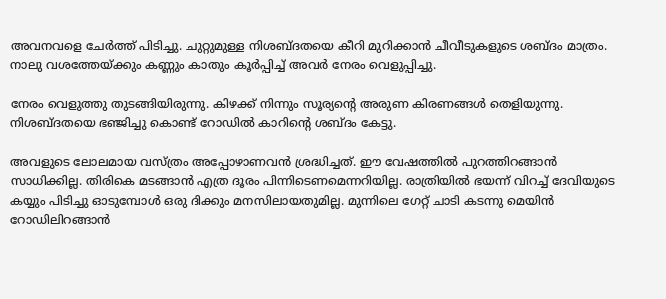അവനവളെ ചേർത്ത് പിടിച്ചു. ചുറ്റുമുള്ള നിശബ്ദതയെ കീറി മുറിക്കാൻ ചീവീടുകളുടെ ശബ്ദം മാത്രം. നാലു വശത്തേയ്ക്കും കണ്ണും കാതും കൂർപ്പിച്ച് അവർ നേരം വെളുപ്പിച്ചു.

നേരം വെളുത്തു തുടങ്ങിയിരുന്നു. കിഴക്ക് നിന്നും സൂര്യന്റെ അരുണ കിരണങ്ങൾ തെളിയുന്നു. നിശബ്ദതയെ ഭഞ്ജിച്ചു കൊണ്ട് റോഡിൽ കാറിന്റെ ശബ്ദം കേട്ടു.

അവളുടെ ലോലമായ വസ്ത്രം അപ്പോഴാണവൻ ശ്രദ്ധിച്ചത്. ഈ വേഷത്തിൽ പുറത്തിറങ്ങാൻ സാധിക്കില്ല. തിരികെ മടങ്ങാൻ എത്ര ദൂരം പിന്നിടെണമെന്നറിയില്ല. രാത്രിയിൽ ഭയന്ന് വിറച്ച് ദേവിയുടെ കയ്യും പിടിച്ചു ഓടുമ്പോൾ ഒരു ദിക്കും മനസിലായതുമില്ല. മുന്നിലെ ഗേറ്റ് ചാടി കടന്നു മെയിൻ റോഡിലിറങ്ങാൻ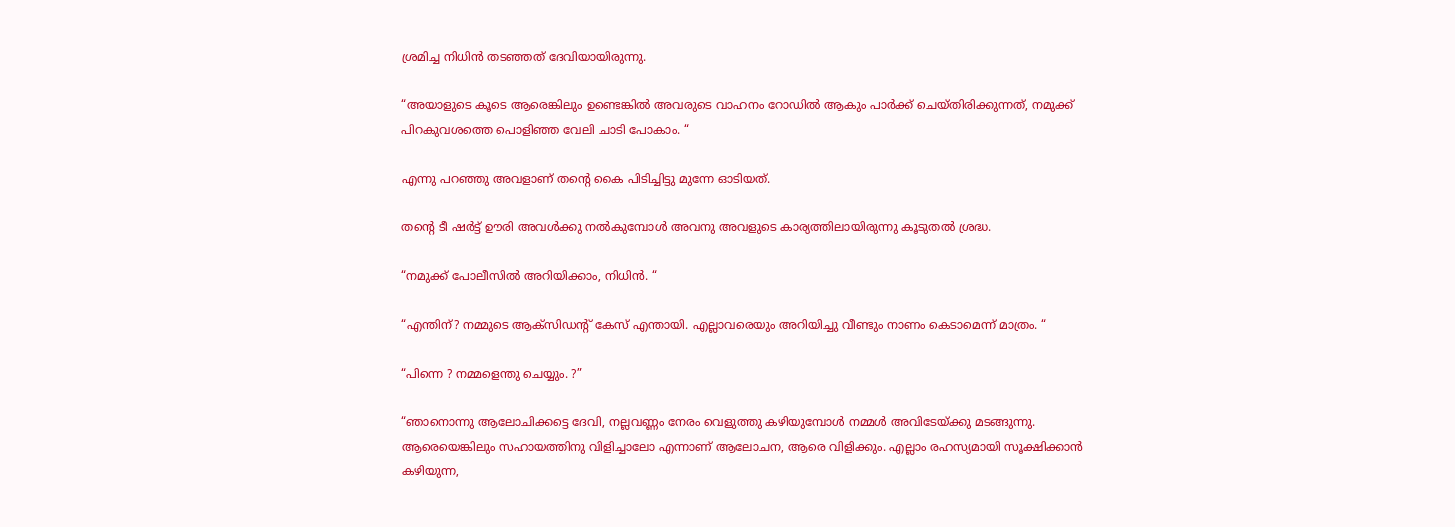ശ്രമിച്ച നിധിൻ തടഞ്ഞത് ദേവിയായിരുന്നു.

“അയാളുടെ കൂടെ ആരെങ്കിലും ഉണ്ടെങ്കിൽ അവരുടെ വാഹനം റോഡിൽ ആകും പാർക്ക് ചെയ്തിരിക്കുന്നത്, നമുക്ക് പിറകുവശത്തെ പൊളിഞ്ഞ വേലി ചാടി പോകാം. “

എന്നു പറഞ്ഞു അവളാണ് തൻ്റെ കൈ പിടിച്ചിട്ടു മുന്നേ ഓടിയത്.

തന്റെ ടീ ഷർട്ട് ഊരി അവൾക്കു നൽകുമ്പോൾ അവനു അവളുടെ കാര്യത്തിലായിരുന്നു കൂടുതൽ ശ്രദ്ധ.

“നമുക്ക് പോലീസിൽ അറിയിക്കാം, നിധിൻ. “

“എന്തിന്? നമ്മുടെ ആക്സിഡന്റ് കേസ് എന്തായി. എല്ലാവരെയും അറിയിച്ചു വീണ്ടും നാണം കെടാമെന്ന് മാത്രം. “

“പിന്നെ ? നമ്മളെന്തു ചെയ്യും. ?”

“ഞാനൊന്നു ആലോചിക്കട്ടെ ദേവി, നല്ലവണ്ണം നേരം വെളുത്തു കഴിയുമ്പോൾ നമ്മൾ അവിടേയ്ക്കു മടങ്ങുന്നു. ആരെയെങ്കിലും സഹായത്തിനു വിളിച്ചാലോ എന്നാണ് ആലോചന, ആരെ വിളിക്കും. എല്ലാം രഹസ്യമായി സൂക്ഷിക്കാൻ കഴിയുന്ന,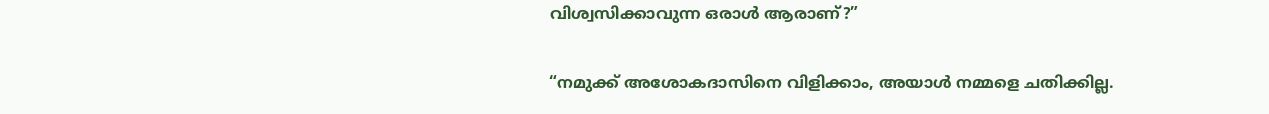വിശ്വസിക്കാവുന്ന ഒരാൾ ആരാണ്?”

“നമുക്ക് അശോകദാസിനെ വിളിക്കാം, അയാൾ നമ്മളെ ചതിക്കില്ല.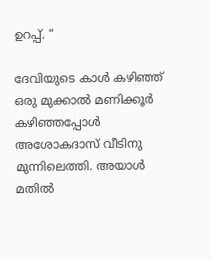ഉറപ്പ്. “

ദേവിയുടെ കാൾ കഴിഞ്ഞ് ഒരു മുക്കാൽ മണിക്കൂർ കഴിഞ്ഞപ്പോൾ അശോകദാസ് വീടിനു മുന്നിലെത്തി. അയാൾ മതിൽ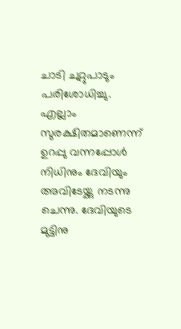ചാടി ചുറ്റുപാടും പരിശോധിച്ചു. എല്ലാം സുരക്ഷിതമാണെന്ന് ഉറപ്പു വന്നപ്പോൾ നിധിനും ദേവിയും അവിടേയ്ക്കു നടന്നു ചെന്നു. ദേവിയുടെ മുട്ടിനു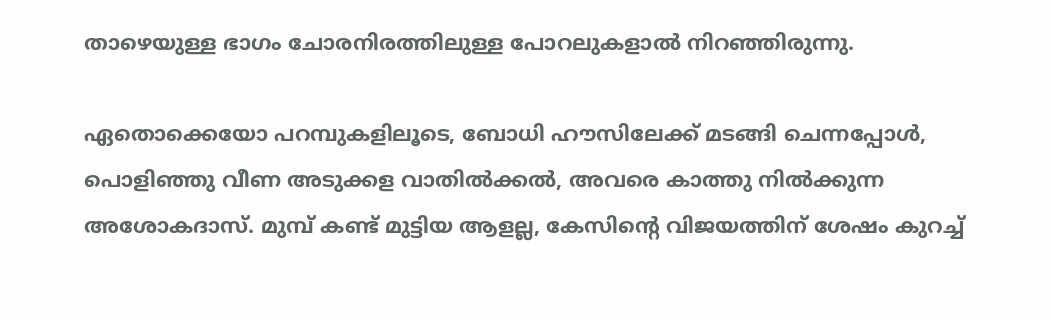താഴെയുള്ള ഭാഗം ചോരനിരത്തിലുള്ള പോറലുകളാൽ നിറഞ്ഞിരുന്നു.

ഏതൊക്കെയോ പറമ്പുകളിലൂടെ, ബോധി ഹൗസിലേക്ക് മടങ്ങി ചെന്നപ്പോൾ, പൊളിഞ്ഞു വീണ അടുക്കള വാതിൽക്കൽ, അവരെ കാത്തു നിൽക്കുന്ന അശോകദാസ്. മുമ്പ് കണ്ട് മുട്ടിയ ആളല്ല, കേസിന്റെ വിജയത്തിന് ശേഷം കുറച്ച്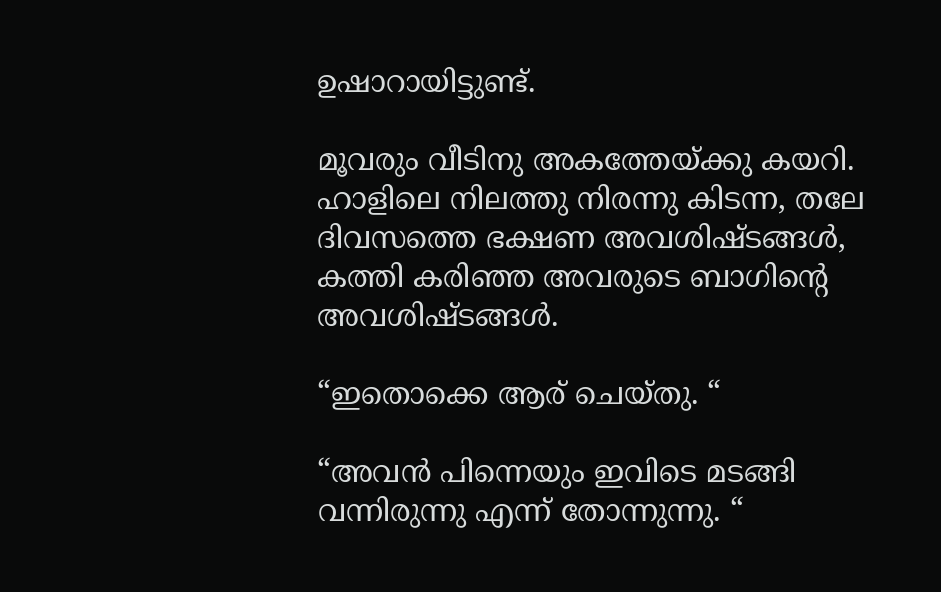ഉഷാറായിട്ടുണ്ട്.

മൂവരും വീടിനു അകത്തേയ്ക്കു കയറി. ഹാളിലെ നിലത്തു നിരന്നു കിടന്ന, തലേ ദിവസത്തെ ഭക്ഷണ അവശിഷ്ടങ്ങൾ, കത്തി കരിഞ്ഞ അവരുടെ ബാഗിന്റെ അവശിഷ്ടങ്ങൾ.

“ഇതൊക്കെ ആര് ചെയ്തു. “

“അവൻ പിന്നെയും ഇവിടെ മടങ്ങി വന്നിരുന്നു എന്ന് തോന്നുന്നു. “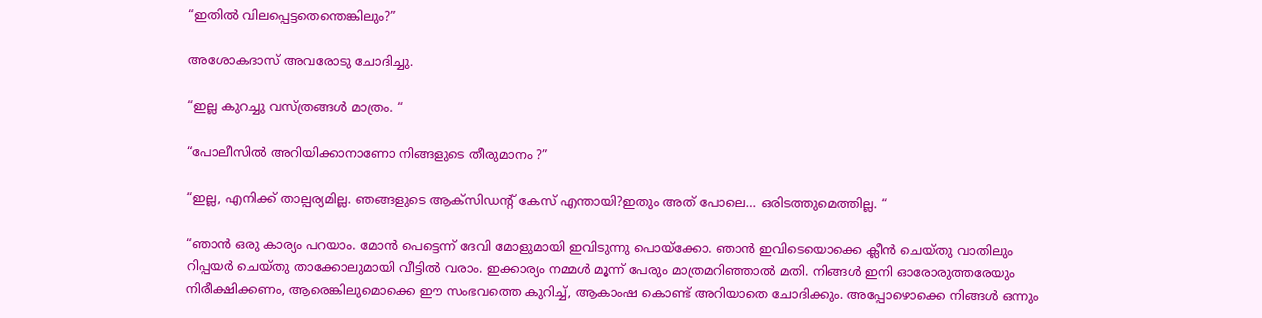“ഇതിൽ വിലപ്പെട്ടതെന്തെങ്കിലും?”

അശോകദാസ് അവരോടു ചോദിച്ചു.

“ഇല്ല കുറച്ചു വസ്ത്രങ്ങൾ മാത്രം. “

“പോലീസിൽ അറിയിക്കാനാണോ നിങ്ങളുടെ തീരുമാനം ?”

“ഇല്ല, എനിക്ക് താല്പര്യമില്ല. ഞങ്ങളുടെ ആക്സിഡന്റ് കേസ് എന്തായി?ഇതും അത് പോലെ… ഒരിടത്തുമെത്തില്ല. “

“ഞാൻ ഒരു കാര്യം പറയാം. മോൻ പെട്ടെന്ന് ദേവി മോളുമായി ഇവിടുന്നു പൊയ്ക്കോ. ഞാൻ ഇവിടെയൊക്കെ ക്ലീൻ ചെയ്തു വാതിലും റിപ്പയർ ചെയ്തു താക്കോലുമായി വീട്ടിൽ വരാം. ഇക്കാര്യം നമ്മൾ മൂന്ന് പേരും മാത്രമറിഞ്ഞാൽ മതി. നിങ്ങൾ ഇനി ഓരോരുത്തരേയും നിരീക്ഷിക്കണം, ആരെങ്കിലുമൊക്കെ ഈ സംഭവത്തെ കുറിച്ച്, ആകാംഷ കൊണ്ട് അറിയാതെ ചോദിക്കും. അപ്പോഴൊക്കെ നിങ്ങൾ ഒന്നും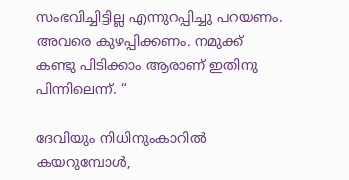സംഭവിച്ചിട്ടില്ല എന്നുറപ്പിച്ചു പറയണം. അവരെ കുഴപ്പിക്കണം. നമുക്ക് കണ്ടു പിടിക്കാം ആരാണ് ഇതിനു പിന്നിലെന്ന്. “

ദേവിയും നിധിനുംകാറിൽ കയറുമ്പോൾ,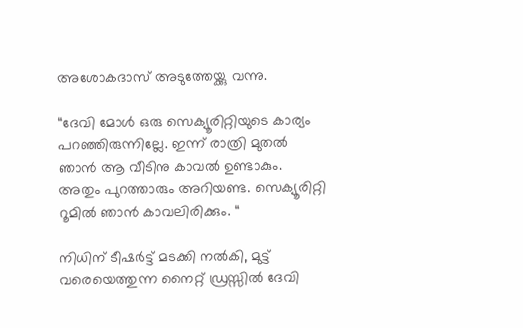അശോകദാസ് അടുത്തേയ്ക്കു വന്നു.

“ദേവി മോൾ ഒരു സെക്യൂരിറ്റിയുടെ കാര്യം പറഞ്ഞിരുന്നില്ലേ. ഇന്ന് രാത്രി മുതൽ ഞാൻ ആ വീടിനു കാവൽ ഉണ്ടാകും. അതും പുറത്താരും അറിയണ്ട. സെക്യൂരിറ്റി റൂമിൽ ഞാൻ കാവലിരിക്കും. “

നിധിന് ടീഷർട്ട് മടക്കി നൽകി, മുട്ട് വരെയെത്തുന്ന നൈറ്റ് ഡ്രസ്സിൽ ദേവി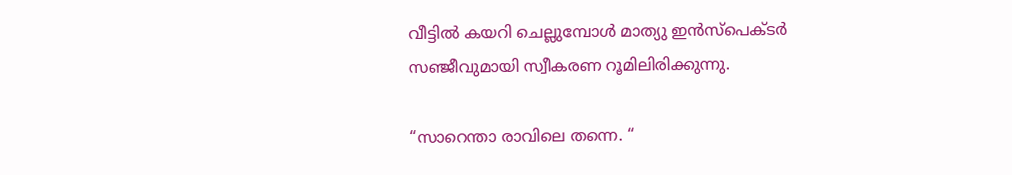വീട്ടിൽ കയറി ചെല്ലുമ്പോൾ മാത്യു ഇൻസ്‌പെക്ടർ സഞ്ജീവുമായി സ്വീകരണ റൂമിലിരിക്കുന്നു.

“സാറെന്താ രാവിലെ തന്നെ. “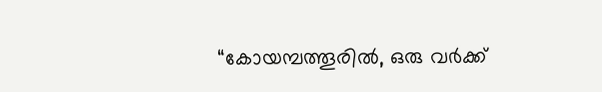“കോയമ്പത്തൂരിൽ, ഒരു വർക്ക്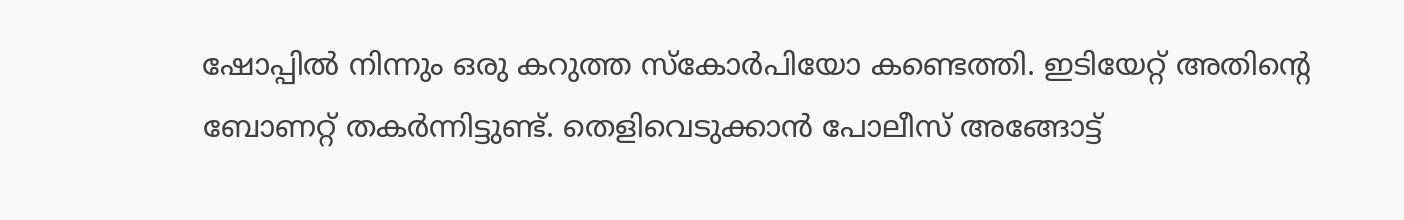ഷോപ്പിൽ നിന്നും ഒരു കറുത്ത സ്കോർപിയോ കണ്ടെത്തി. ഇടിയേറ്റ് അതിന്റെ ബോണറ്റ് തകർന്നിട്ടുണ്ട്. തെളിവെടുക്കാൻ പോലീസ് അങ്ങോട്ട്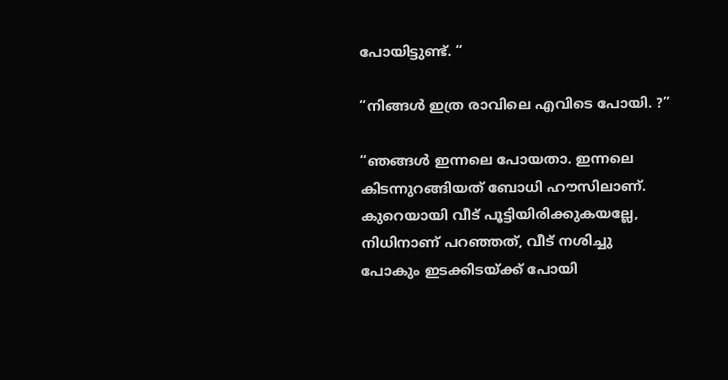പോയിട്ടുണ്ട്. “

“നിങ്ങൾ ഇത്ര രാവിലെ എവിടെ പോയി. ?”

“ഞങ്ങൾ ഇന്നലെ പോയതാ. ഇന്നലെ കിടന്നുറങ്ങിയത് ബോധി ഹൗസിലാണ്. കുറെയായി വീട് പൂട്ടിയിരിക്കുകയല്ലേ, നിധിനാണ് പറഞ്ഞത്, വീട് നശിച്ചു പോകും ഇടക്കിടയ്ക്ക് പോയി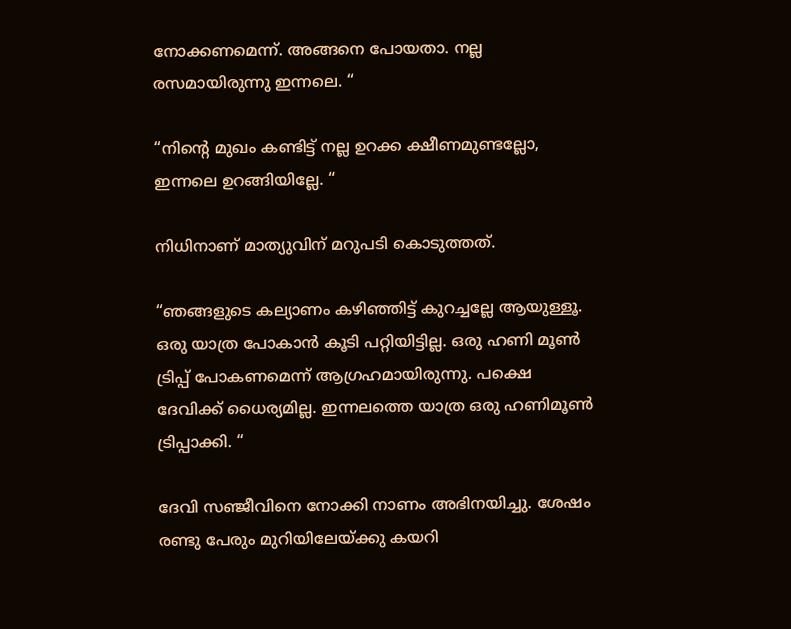നോക്കണമെന്ന്. അങ്ങനെ പോയതാ. നല്ല രസമായിരുന്നു ഇന്നലെ. “

“നിന്റെ മുഖം കണ്ടിട്ട് നല്ല ഉറക്ക ക്ഷീണമുണ്ടല്ലോ, ഇന്നലെ ഉറങ്ങിയില്ലേ. “

നിധിനാണ് മാത്യുവിന് മറുപടി കൊടുത്തത്.

“ഞങ്ങളുടെ കല്യാണം കഴിഞ്ഞിട്ട് കുറച്ചല്ലേ ആയുള്ളൂ. ഒരു യാത്ര പോകാൻ കൂടി പറ്റിയിട്ടില്ല. ഒരു ഹണി മൂൺ ട്രിപ്പ് പോകണമെന്ന് ആഗ്രഹമായിരുന്നു. പക്ഷെ ദേവിക്ക് ധൈര്യമില്ല. ഇന്നലത്തെ യാത്ര ഒരു ഹണിമൂൺ ട്രിപ്പാക്കി. “

ദേവി സഞ്ജീവിനെ നോക്കി നാണം അഭിനയിച്ചു. ശേഷം രണ്ടു പേരും മുറിയിലേയ്ക്കു കയറി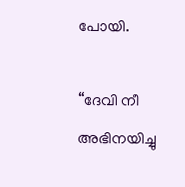പോയി.

“ദേവി നീ അഭിനയിച്ചു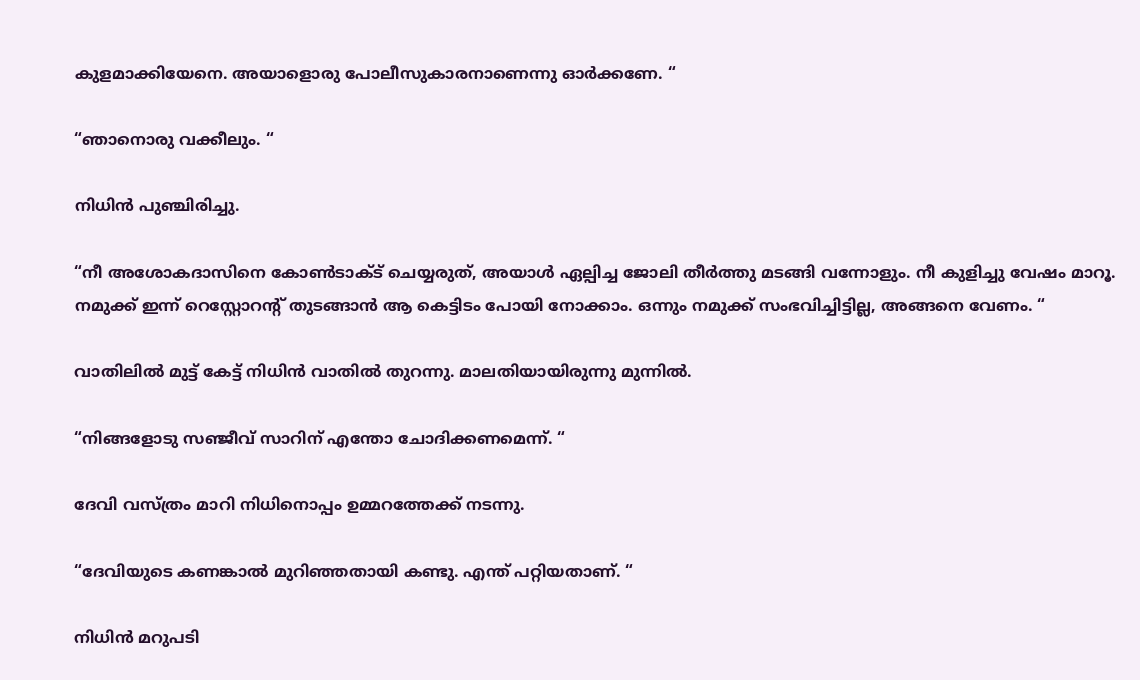കുളമാക്കിയേനെ. അയാളൊരു പോലീസുകാരനാണെന്നു ഓർക്കണേ. “

“ഞാനൊരു വക്കീലും. “

നിധിൻ പുഞ്ചിരിച്ചു.

“നീ അശോകദാസിനെ കോൺടാക്ട് ചെയ്യരുത്, അയാൾ ഏല്പിച്ച ജോലി തീർത്തു മടങ്ങി വന്നോളും. നീ കുളിച്ചു വേഷം മാറൂ. നമുക്ക് ഇന്ന് റെസ്റ്റോറന്റ് തുടങ്ങാൻ ആ കെട്ടിടം പോയി നോക്കാം. ഒന്നും നമുക്ക് സംഭവിച്ചിട്ടില്ല, അങ്ങനെ വേണം. “

വാതിലിൽ മുട്ട് കേട്ട് നിധിൻ വാതിൽ തുറന്നു. മാലതിയായിരുന്നു മുന്നിൽ.

“നിങ്ങളോടു സഞ്ജീവ് സാറിന് എന്തോ ചോദിക്കണമെന്ന്. “

ദേവി വസ്ത്രം മാറി നിധിനൊപ്പം ഉമ്മറത്തേക്ക് നടന്നു.

“ദേവിയുടെ കണങ്കാൽ മുറിഞ്ഞതായി കണ്ടു. എന്ത് പറ്റിയതാണ്. “

നിധിൻ മറുപടി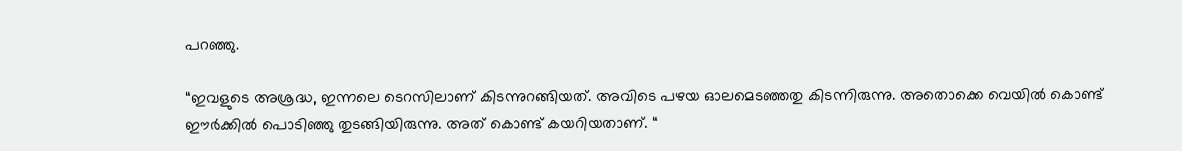പറഞ്ഞു.

“ഇവളുടെ അശ്രദ്ധ, ഇന്നലെ ടെറസിലാണ് കിടന്നുറങ്ങിയത്. അവിടെ പഴയ ഓലമെടഞ്ഞതു കിടന്നിരുന്നു. അതൊക്കെ വെയിൽ കൊണ്ട് ഈർക്കിൽ പൊടിഞ്ഞു തുടങ്ങിയിരുന്നു. അത് കൊണ്ട് കയറിയതാണ്. “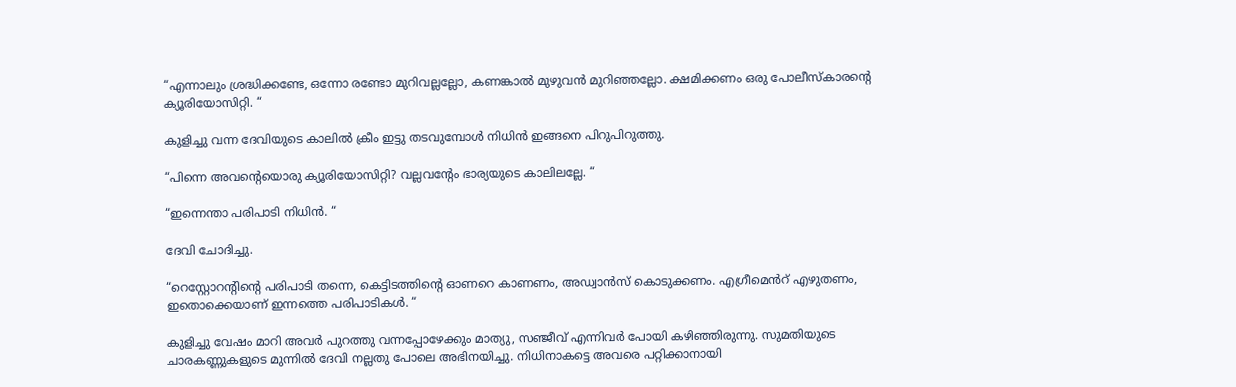“എന്നാലും ശ്രദ്ധിക്കണ്ടേ, ഒന്നോ രണ്ടോ മുറിവല്ലല്ലോ, കണങ്കാൽ മുഴുവൻ മുറിഞ്ഞല്ലോ. ക്ഷമിക്കണം ഒരു പോലീസ്‌കാരന്റെ ക്യൂരിയോസിറ്റി. “

കുളിച്ചു വന്ന ദേവിയുടെ കാലിൽ ക്രീം ഇട്ടു തടവുമ്പോൾ നിധിൻ ഇങ്ങനെ പിറുപിറുത്തു.

“പിന്നെ അവന്റെയൊരു ക്യൂരിയോസിറ്റി? വല്ലവന്റേം ഭാര്യയുടെ കാലിലല്ലേ. “

“ഇന്നെന്താ പരിപാടി നിധിൻ. “

ദേവി ചോദിച്ചു.

“റെസ്റ്റോറന്റിന്റെ പരിപാടി തന്നെ, കെട്ടിടത്തിന്റെ ഓണറെ കാണണം, അഡ്വാൻസ് കൊടുക്കണം. എഗ്രീമെൻറ് എഴുതണം, ഇതൊക്കെയാണ് ഇന്നത്തെ പരിപാടികൾ. “

കുളിച്ചു വേഷം മാറി അവർ പുറത്തു വന്നപ്പോഴേക്കും മാത്യു, സഞ്ജീവ് എന്നിവർ പോയി കഴിഞ്ഞിരുന്നു. സുമതിയുടെ ചാരകണ്ണുകളുടെ മുന്നിൽ ദേവി നല്ലതു പോലെ അഭിനയിച്ചു. നിധിനാകട്ടെ അവരെ പറ്റിക്കാനായി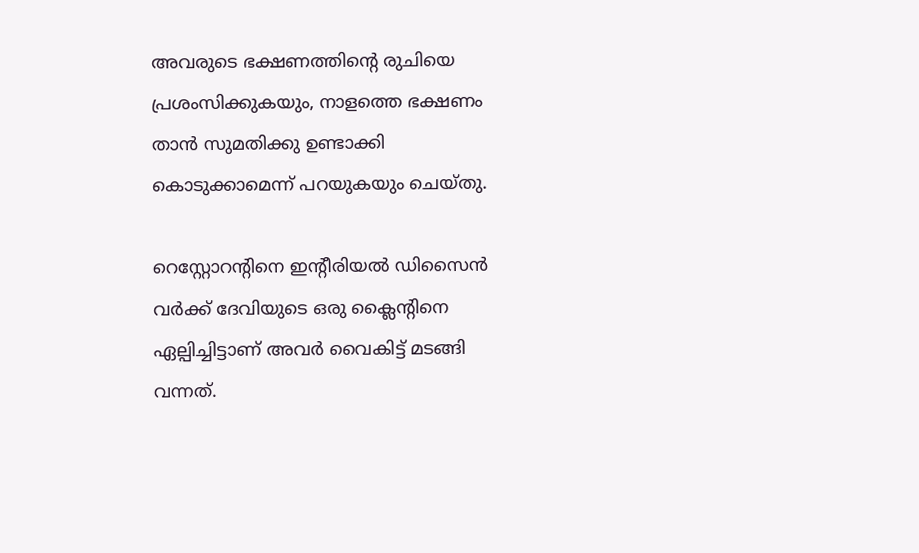അവരുടെ ഭക്ഷണത്തിന്റെ രുചിയെ പ്രശംസിക്കുകയും, നാളത്തെ ഭക്ഷണം താൻ സുമതിക്കു ഉണ്ടാക്കി കൊടുക്കാമെന്ന് പറയുകയും ചെയ്തു.

റെസ്റ്റോറന്റിനെ ഇന്റീരിയൽ ഡിസൈൻ വർക്ക് ദേവിയുടെ ഒരു ക്ലൈന്റിനെ ഏല്പിച്ചിട്ടാണ് അവർ വൈകിട്ട് മടങ്ങി വന്നത്.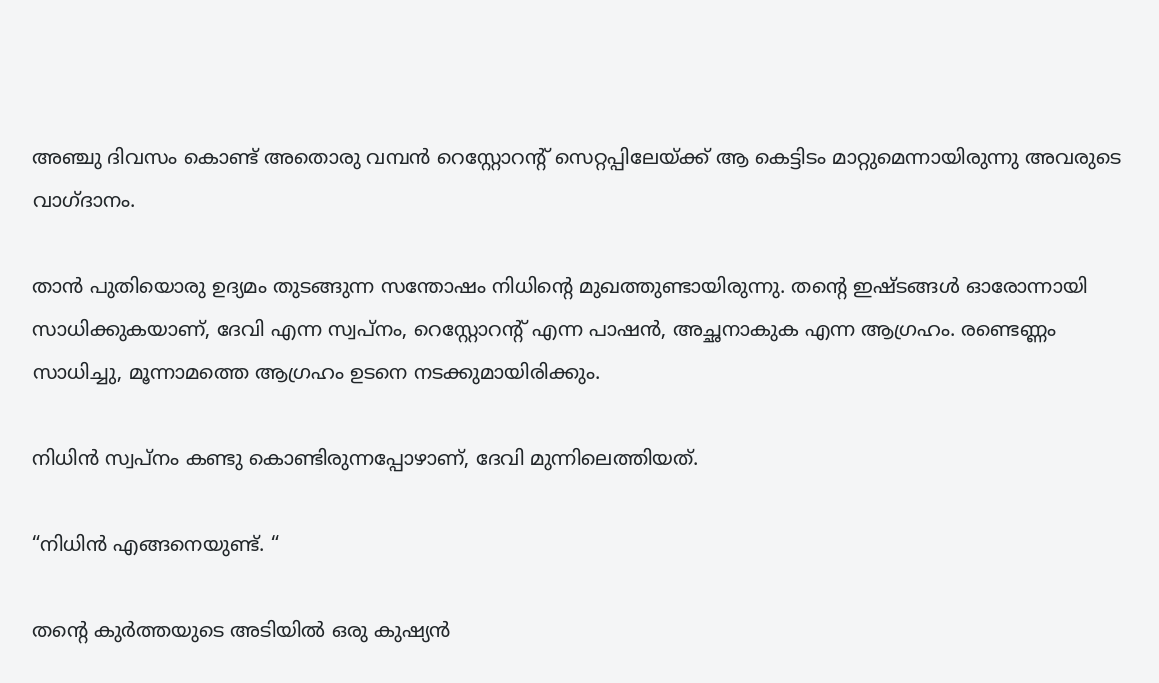അഞ്ചു ദിവസം കൊണ്ട് അതൊരു വമ്പൻ റെസ്റ്റോറന്റ് സെറ്റപ്പിലേയ്ക്ക് ആ കെട്ടിടം മാറ്റുമെന്നായിരുന്നു അവരുടെ വാഗ്ദാനം.

താൻ പുതിയൊരു ഉദ്യമം തുടങ്ങുന്ന സന്തോഷം നിധിന്റെ മുഖത്തുണ്ടായിരുന്നു. തന്റെ ഇഷ്ടങ്ങൾ ഓരോന്നായി സാധിക്കുകയാണ്, ദേവി എന്ന സ്വപ്നം, റെസ്റ്റോറന്റ് എന്ന പാഷൻ, അച്ഛനാകുക എന്ന ആഗ്രഹം. രണ്ടെണ്ണം സാധിച്ചു, മൂന്നാമത്തെ ആഗ്രഹം ഉടനെ നടക്കുമായിരിക്കും.

നിധിൻ സ്വപ്നം കണ്ടു കൊണ്ടിരുന്നപ്പോഴാണ്, ദേവി മുന്നിലെത്തിയത്.

“നിധിൻ എങ്ങനെയുണ്ട്. “

തന്റെ കുർത്തയുടെ അടിയിൽ ഒരു കുഷ്യൻ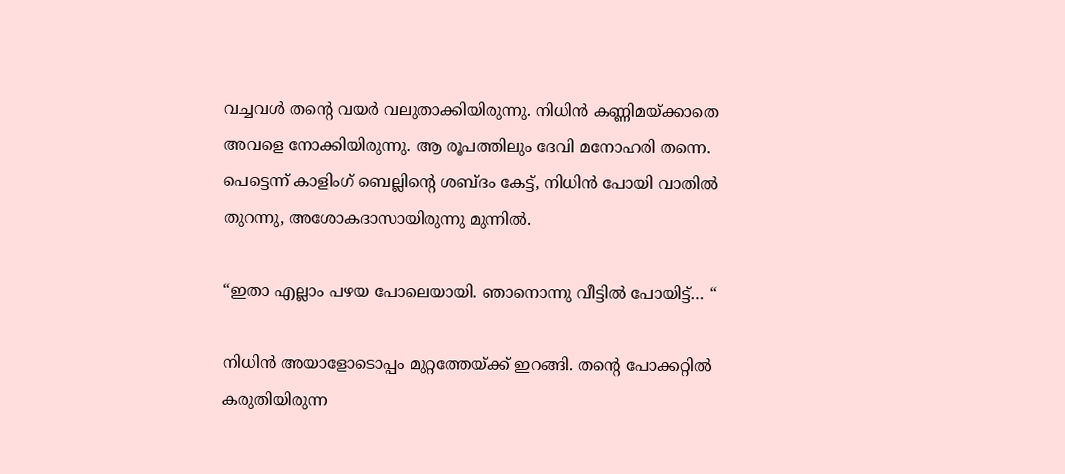വച്ചവൾ തന്റെ വയർ വലുതാക്കിയിരുന്നു. നിധിൻ കണ്ണിമയ്ക്കാതെ അവളെ നോക്കിയിരുന്നു. ആ രൂപത്തിലും ദേവി മനോഹരി തന്നെ. പെട്ടെന്ന് കാളിംഗ് ബെല്ലിന്റെ ശബ്ദം കേട്ട്, നിധിൻ പോയി വാതിൽ തുറന്നു, അശോകദാസായിരുന്നു മുന്നിൽ.

“ഇതാ എല്ലാം പഴയ പോലെയായി. ഞാനൊന്നു വീട്ടിൽ പോയിട്ട്… “

നിധിൻ അയാളോടൊപ്പം മുറ്റത്തേയ്ക്ക് ഇറങ്ങി. തന്റെ പോക്കറ്റിൽ കരുതിയിരുന്ന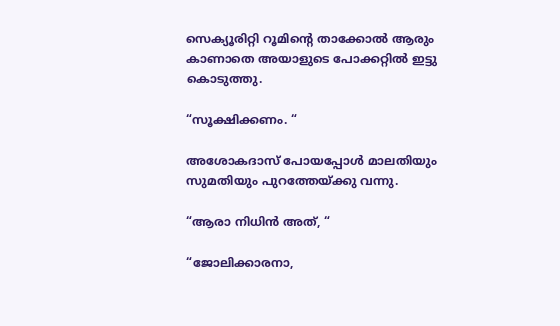സെക്യൂരിറ്റി റൂമിന്റെ താക്കോൽ ആരും കാണാതെ അയാളുടെ പോക്കറ്റിൽ ഇട്ടു കൊടുത്തു.

“സൂക്ഷിക്കണം. “

അശോകദാസ് പോയപ്പോൾ മാലതിയും സുമതിയും പുറത്തേയ്ക്കു വന്നു.

“ആരാ നിധിൻ അത്, “

“ജോലിക്കാരനാ,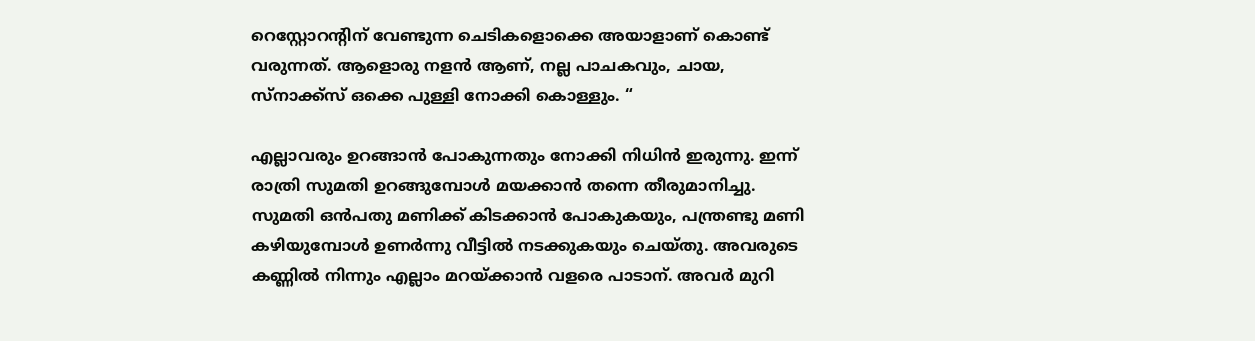റെസ്റ്റോറന്റിന് വേണ്ടുന്ന ചെടികളൊക്കെ അയാളാണ് കൊണ്ട് വരുന്നത്. ആളൊരു നളൻ ആണ്, നല്ല പാചകവും, ചായ, സ്‌നാക്ക്സ് ഒക്കെ പുള്ളി നോക്കി കൊള്ളും. “

എല്ലാവരും ഉറങ്ങാൻ പോകുന്നതും നോക്കി നിധിൻ ഇരുന്നു. ഇന്ന് രാത്രി സുമതി ഉറങ്ങുമ്പോൾ മയക്കാൻ തന്നെ തീരുമാനിച്ചു. സുമതി ഒൻപതു മണിക്ക് കിടക്കാൻ പോകുകയും, പന്ത്രണ്ടു മണി കഴിയുമ്പോൾ ഉണർന്നു വീട്ടിൽ നടക്കുകയും ചെയ്തു. അവരുടെ കണ്ണിൽ നിന്നും എല്ലാം മറയ്ക്കാൻ വളരെ പാടാന്. അവർ മുറി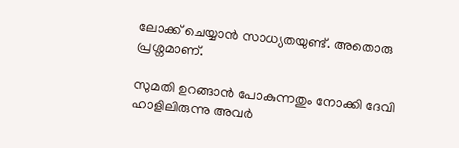ലോക്ക് ചെയ്യാൻ സാധ്യതയുണ്ട്. അതൊരു പ്രശ്നമാണ്.

സുമതി ഉറങ്ങാൻ പോകുന്നതും നോക്കി ദേവി ഹാളിലിരുന്നു അവർ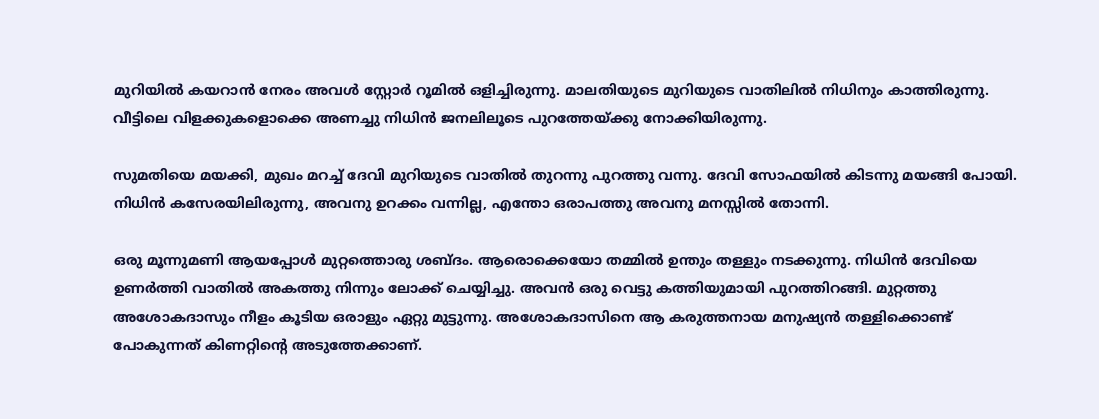മുറിയിൽ കയറാൻ നേരം അവൾ സ്റ്റോർ റൂമിൽ ഒളിച്ചിരുന്നു. മാലതിയുടെ മുറിയുടെ വാതിലിൽ നിധിനും കാത്തിരുന്നു. വീട്ടിലെ വിളക്കുകളൊക്കെ അണച്ചു നിധിൻ ജനലിലൂടെ പുറത്തേയ്ക്കു നോക്കിയിരുന്നു.

സുമതിയെ മയക്കി, മുഖം മറച്ച് ദേവി മുറിയുടെ വാതിൽ തുറന്നു പുറത്തു വന്നു. ദേവി സോഫയിൽ കിടന്നു മയങ്ങി പോയി. നിധിൻ കസേരയിലിരുന്നു, അവനു ഉറക്കം വന്നില്ല, എന്തോ ഒരാപത്തു അവനു മനസ്സിൽ തോന്നി.

ഒരു മൂന്നുമണി ആയപ്പോൾ മുറ്റത്തൊരു ശബ്ദം. ആരൊക്കെയോ തമ്മിൽ ഉന്തും തള്ളും നടക്കുന്നു. നിധിൻ ദേവിയെ ഉണർത്തി വാതിൽ അകത്തു നിന്നും ലോക്ക് ചെയ്യിച്ചു. അവൻ ഒരു വെട്ടു കത്തിയുമായി പുറത്തിറങ്ങി. മുറ്റത്തു അശോകദാസും നീളം കൂടിയ ഒരാളും ഏറ്റു മുട്ടുന്നു. അശോകദാസിനെ ആ കരുത്തനായ മനുഷ്യൻ തള്ളിക്കൊണ്ട് പോകുന്നത് കിണറ്റിന്റെ അടുത്തേക്കാണ്.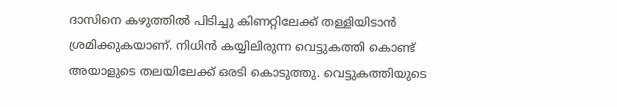ദാസിനെ കഴുത്തിൽ പിടിച്ചു കിണറ്റിലേക്ക് തള്ളിയിടാൻ ശ്രമിക്കുകയാണ്. നിധിൻ കയ്യിലിരുന്ന വെട്ടുകത്തി കൊണ്ട് അയാളുടെ തലയിലേക്ക് ഒരടി കൊടുത്തു. വെട്ടുകത്തിയുടെ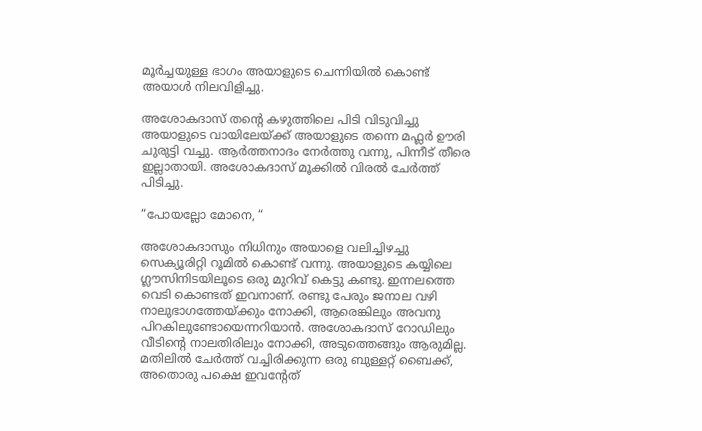മൂർച്ചയുള്ള ഭാഗം അയാളുടെ ചെന്നിയിൽ കൊണ്ട് അയാൾ നിലവിളിച്ചു.

അശോകദാസ് തൻ്റെ കഴുത്തിലെ പിടി വിടുവിച്ചു അയാളുടെ വായിലേയ്ക്ക് അയാളുടെ തന്നെ മഫ്ലർ ഊരി ചുരുട്ടി വച്ചു. ആർത്തനാദം നേർത്തു വന്നു, പിന്നീട് തീരെ ഇല്ലാതായി. അശോകദാസ് മൂക്കിൽ വിരൽ ചേർത്ത് പിടിച്ചു.

“പോയല്ലോ മോനെ, “

അശോകദാസും നിധിനും അയാളെ വലിച്ചിഴച്ചു സെക്യൂരിറ്റി റൂമിൽ കൊണ്ട് വന്നു. അയാളുടെ കയ്യിലെ ഗ്ലൗസിനിടയിലൂടെ ഒരു മുറിവ് കെട്ടു കണ്ടു. ഇന്നലത്തെ വെടി കൊണ്ടത് ഇവനാണ്. രണ്ടു പേരും ജനാല വഴി നാലുഭാഗത്തേയ്ക്കും നോക്കി, ആരെങ്കിലും അവനു പിറകിലുണ്ടോയെന്നറിയാൻ. അശോകദാസ് റോഡിലും വീടിന്റെ നാലതിരിലും നോക്കി, അടുത്തെങ്ങും ആരുമില്ല. മതിലിൽ ചേർത്ത് വച്ചിരിക്കുന്ന ഒരു ബുള്ളറ്റ് ബൈക്ക്, അതൊരു പക്ഷെ ഇവന്റേത്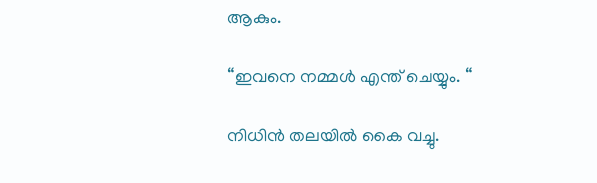ആകും.

“ഇവനെ നമ്മൾ എന്ത് ചെയ്യും. “

നിധിൻ തലയിൽ കൈ വച്ചു.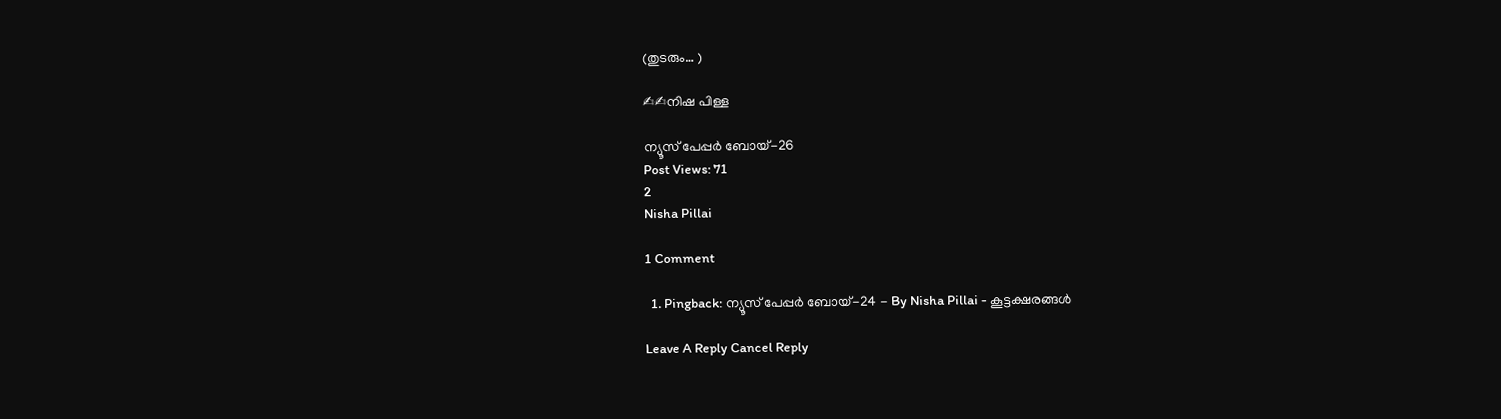(തുടരും… )

✍✍നിഷ പിള്ള

ന്യൂസ് പേപ്പർ ബോയ്-26
Post Views: 71
2
Nisha Pillai

1 Comment

  1. Pingback: ന്യൂസ് പേപ്പർ ബോയ്-24 - By Nisha Pillai - കൂട്ടക്ഷരങ്ങൾ

Leave A Reply Cancel Reply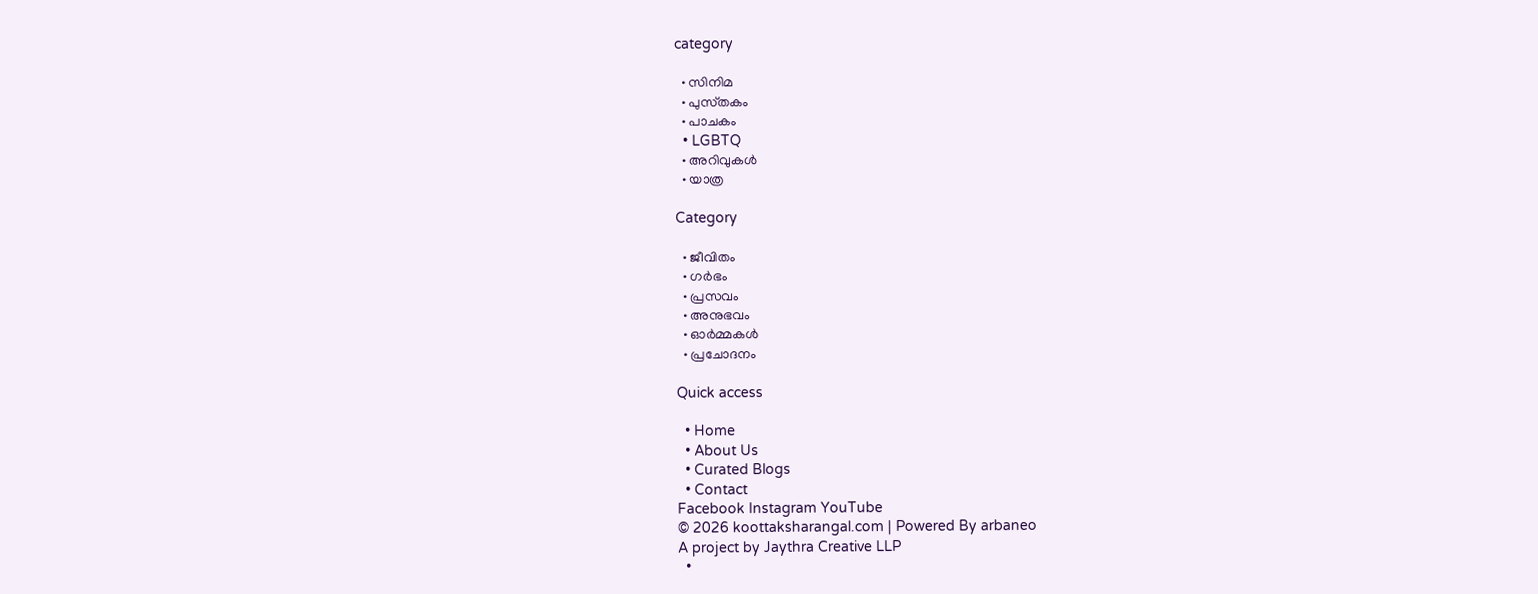category

  • സിനിമ
  • പുസ്‌തകം
  • പാചകം
  • LGBTQ
  • അറിവുകൾ
  • യാത്ര

Category

  • ജീവിതം
  • ഗർഭം
  • പ്രസവം
  • അനുഭവം
  • ഓർമ്മകൾ
  • പ്രചോദനം

Quick access

  • Home
  • About Us
  • Curated Blogs
  • Contact
Facebook Instagram YouTube
© 2026 koottaksharangal.com | Powered By arbaneo
A project by Jaythra Creative LLP
  •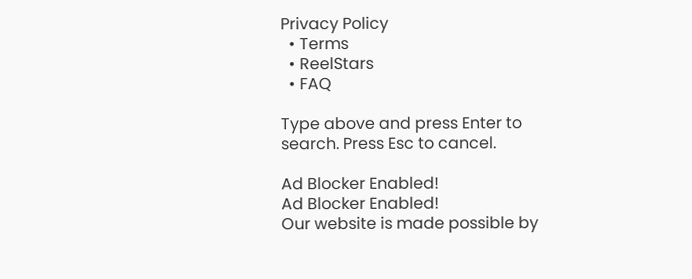Privacy Policy
  • Terms
  • ReelStars
  • FAQ

Type above and press Enter to search. Press Esc to cancel.

Ad Blocker Enabled!
Ad Blocker Enabled!
Our website is made possible by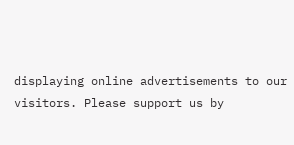displaying online advertisements to our visitors. Please support us by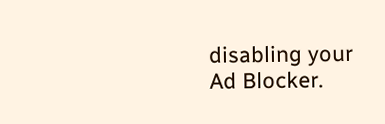disabling your Ad Blocker.